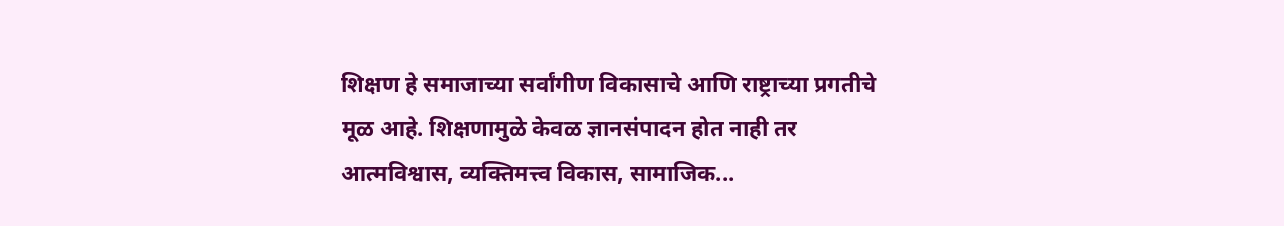शिक्षण हे समाजाच्या सर्वांगीण विकासाचे आणि राष्ट्राच्या प्रगतीचे मूळ आहे. शिक्षणामुळे केवळ ज्ञानसंपादन होत नाही तर आत्मविश्वास, व्यक्तिमत्त्व विकास, सामाजिक...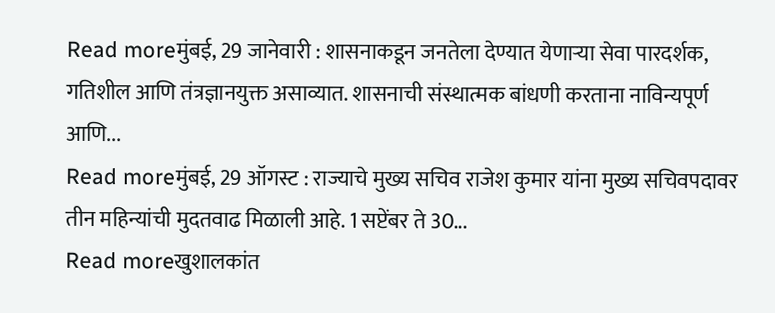Read moreमुंबई, 29 जानेवारी : शासनाकडून जनतेला देण्यात येणाऱ्या सेवा पारदर्शक, गतिशील आणि तंत्रज्ञानयुक्त असाव्यात. शासनाची संस्थात्मक बांधणी करताना नाविन्यपूर्ण आणि...
Read moreमुंबई, 29 ऑगस्ट : राज्याचे मुख्य सचिव राजेश कुमार यांना मुख्य सचिवपदावर तीन महिन्यांची मुदतवाढ मिळाली आहे. 1 सप्टेंबर ते 30...
Read moreखुशालकांत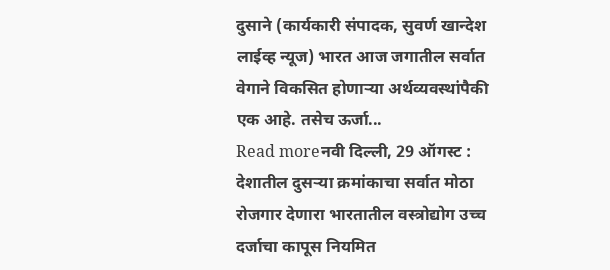दुसाने (कार्यकारी संपादक, सुवर्ण खान्देश लाईव्ह न्यूज) भारत आज जगातील सर्वात वेगाने विकसित होणाऱ्या अर्थव्यवस्थांपैकी एक आहे. तसेच ऊर्जा...
Read moreनवी दिल्ली, 29 ऑगस्ट : देशातील दुसऱ्या क्रमांकाचा सर्वात मोठा रोजगार देणारा भारतातील वस्त्रोद्योग उच्च दर्जाचा कापूस नियमित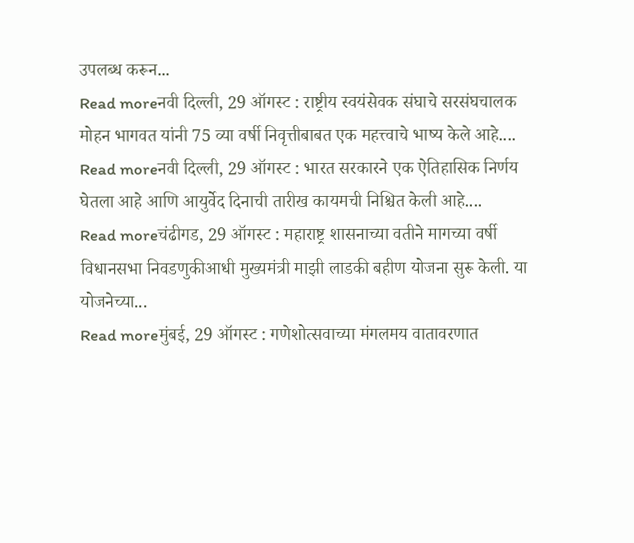उपलब्ध करून...
Read moreनवी दिल्ली, 29 ऑगस्ट : राष्ट्रीय स्वयंसेवक संघाचे सरसंघचालक मोहन भागवत यांनी 75 व्या वर्षी निवृत्तीबाबत एक महत्त्वाचे भाष्य केले आहे....
Read moreनवी दिल्ली, 29 ऑगस्ट : भारत सरकारने एक ऐतिहासिक निर्णय घेतला आहे आणि आयुर्वेद दिनाची तारीख कायमची निश्चित केली आहे....
Read moreचंढीगड, 29 ऑगस्ट : महाराष्ट्र शासनाच्या वतीने मागच्या वर्षी विधानसभा निवडणुकीआधी मुख्यमंत्री माझी लाडकी बहीण योजना सुरू केली. या योजनेच्या...
Read moreमुंबई, 29 ऑगस्ट : गणेशोत्सवाच्या मंगलमय वातावरणात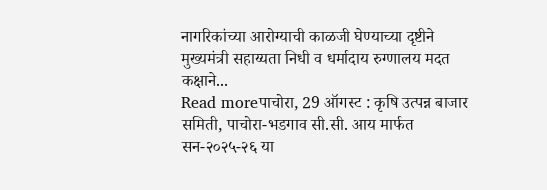नागरिकांच्या आरोग्याची काळजी घेण्याच्या दृष्टीने मुख्यमंत्री सहाय्यता निधी व धर्मादाय रुग्णालय मदत कक्षाने...
Read moreपाचोरा, 29 ऑगस्ट : कृषि उत्पन्न बाजार समिती, पाचोरा-भडगाव सी.सी. आय मार्फत सन-२०२५-२६ या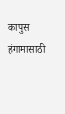कापुस हंगामासाठी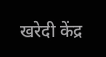खरेदी केंद्र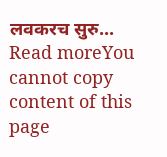लवकरच सुरु...
Read moreYou cannot copy content of this page